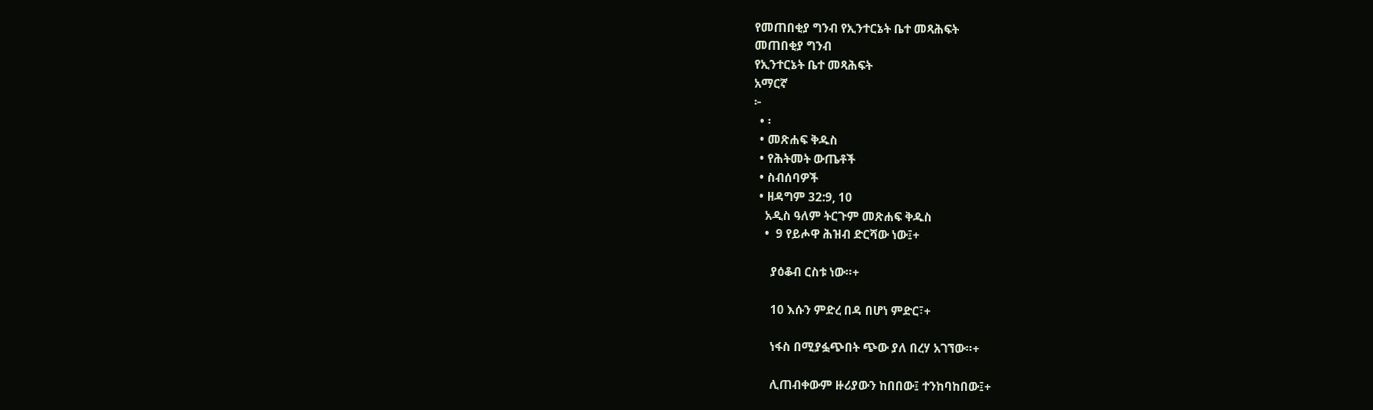የመጠበቂያ ግንብ የኢንተርኔት ቤተ መጻሕፍት
መጠበቂያ ግንብ
የኢንተርኔት ቤተ መጻሕፍት
አማርኛ
፦
  • ፡
  • መጽሐፍ ቅዱስ
  • የሕትመት ውጤቶች
  • ስብሰባዎች
  • ዘዳግም 32:9, 10
    አዲስ ዓለም ትርጉም መጽሐፍ ቅዱስ
    •  9 የይሖዋ ሕዝብ ድርሻው ነው፤+

      ያዕቆብ ርስቱ ነው።+

      10 እሱን ምድረ በዳ በሆነ ምድር፣+

      ነፋስ በሚያፏጭበት ጭው ያለ በረሃ አገኘው።+

      ሊጠብቀውም ዙሪያውን ከበበው፤ ተንከባከበው፤+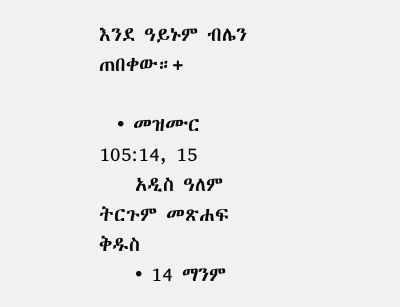እንደ ዓይኑም ብሌን ጠበቀው።+

  • መዝሙር 105:14, 15
    አዲስ ዓለም ትርጉም መጽሐፍ ቅዱስ
    • 14 ማንም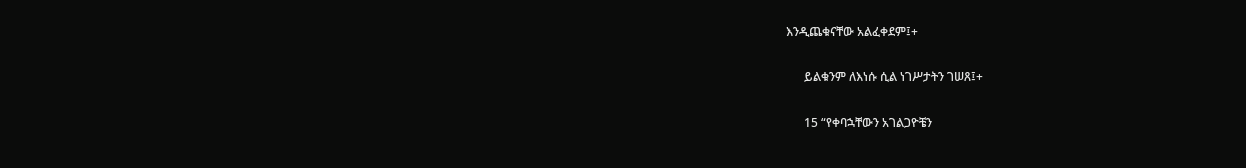እንዲጨቁናቸው አልፈቀደም፤+

      ይልቁንም ለእነሱ ሲል ነገሥታትን ገሠጸ፤+

      15 “የቀባኋቸውን አገልጋዮቼን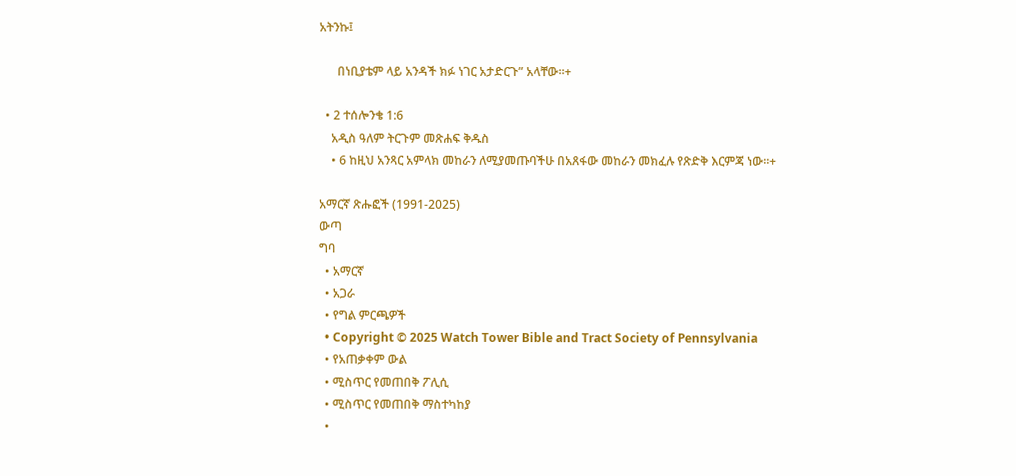አትንኩ፤

      በነቢያቴም ላይ አንዳች ክፉ ነገር አታድርጉ” አላቸው።+

  • 2 ተሰሎንቄ 1:6
    አዲስ ዓለም ትርጉም መጽሐፍ ቅዱስ
    • 6 ከዚህ አንጻር አምላክ መከራን ለሚያመጡባችሁ በአጸፋው መከራን መክፈሉ የጽድቅ እርምጃ ነው።+

አማርኛ ጽሑፎች (1991-2025)
ውጣ
ግባ
  • አማርኛ
  • አጋራ
  • የግል ምርጫዎች
  • Copyright © 2025 Watch Tower Bible and Tract Society of Pennsylvania
  • የአጠቃቀም ውል
  • ሚስጥር የመጠበቅ ፖሊሲ
  • ሚስጥር የመጠበቅ ማስተካከያ
  •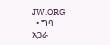JW.ORG
  • ግባ
አጋራ